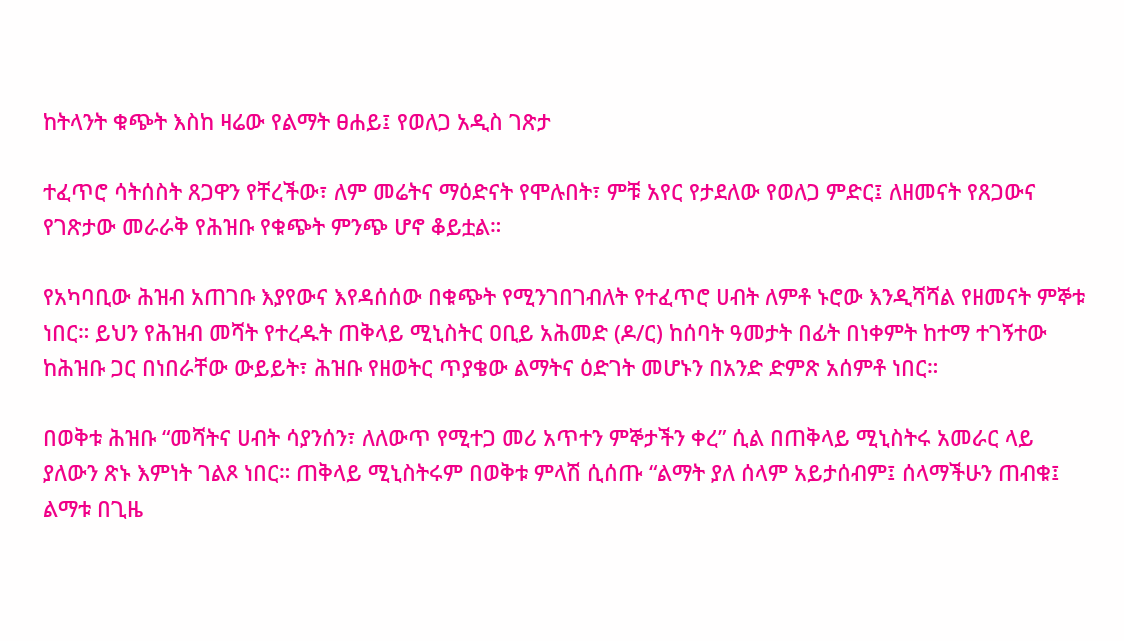ከትላንት ቁጭት እስከ ዛሬው የልማት ፀሐይ፤ የወለጋ አዲስ ገጽታ

ተፈጥሮ ሳትሰስት ጸጋዋን የቸረችው፣ ለም መሬትና ማዕድናት የሞሉበት፣ ምቹ አየር የታደለው የወለጋ ምድር፤ ለዘመናት የጸጋውና የገጽታው መራራቅ የሕዝቡ የቁጭት ምንጭ ሆኖ ቆይቷል።

የአካባቢው ሕዝብ አጠገቡ እያየውና እየዳሰሰው በቁጭት የሚንገበገብለት የተፈጥሮ ሀብት ለምቶ ኑሮው እንዲሻሻል የዘመናት ምኞቱ ነበር። ይህን የሕዝብ መሻት የተረዱት ጠቅላይ ሚኒስትር ዐቢይ አሕመድ (ዶ/ር) ከሰባት ዓመታት በፊት በነቀምት ከተማ ተገኝተው ከሕዝቡ ጋር በነበራቸው ውይይት፣ ሕዝቡ የዘወትር ጥያቄው ልማትና ዕድገት መሆኑን በአንድ ድምጽ አሰምቶ ነበር።

በወቅቱ ሕዝቡ “መሻትና ሀብት ሳያንሰን፣ ለለውጥ የሚተጋ መሪ አጥተን ምኞታችን ቀረ” ሲል በጠቅላይ ሚኒስትሩ አመራር ላይ ያለውን ጽኑ እምነት ገልጾ ነበር። ጠቅላይ ሚኒስትሩም በወቅቱ ምላሽ ሲሰጡ “ልማት ያለ ሰላም አይታሰብም፤ ሰላማችሁን ጠብቁ፤ ልማቱ በጊዜ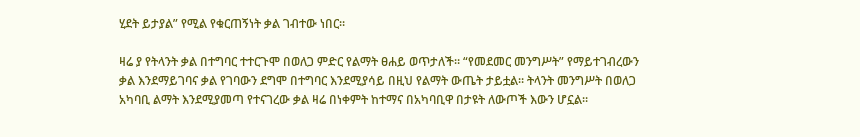ሂደት ይታያል” የሚል የቁርጠኝነት ቃል ገብተው ነበር።

ዛሬ ያ የትላንት ቃል በተግባር ተተርጉሞ በወለጋ ምድር የልማት ፀሐይ ወጥታለች። “የመደመር መንግሥት” የማይተገብረውን ቃል እንደማይገባና ቃል የገባውን ደግሞ በተግባር እንደሚያሳይ በዚህ የልማት ውጤት ታይቷል። ትላንት መንግሥት በወለጋ አካባቢ ልማት እንደሚያመጣ የተናገረው ቃል ዛሬ በነቀምት ከተማና በአካባቢዋ በታዩት ለውጦች እውን ሆኗል።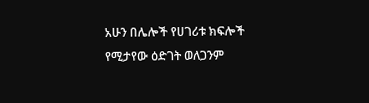አሁን በሌሎች የሀገሪቱ ክፍሎች የሚታየው ዕድገት ወለጋንም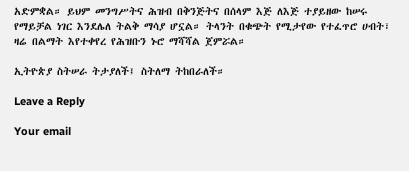አድምቋል። ይህም መንግሥትና ሕዝብ በቅንጅትና በሰላም እጅ ለእጅ ተያይዘው ከሠሩ የማይቻል ነገር እንደሌለ ትልቅ ማሳያ ሆኗል። ትላንት በቁጭት የሚታየው የተፈጥሮ ሀብት፣ ዛሬ በልማት እየተቀየረ የሕዝቡን ኑሮ ማሻሻል ጀምሯል።

ኢትዮጵያ ስትሠራ ትታያለች፤ ስትለማ ትከበራለች።

Leave a Reply

Your email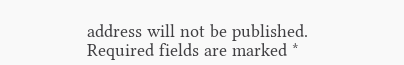address will not be published. Required fields are marked *